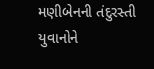મણીબેનની તંદુરસ્તી યુવાનોને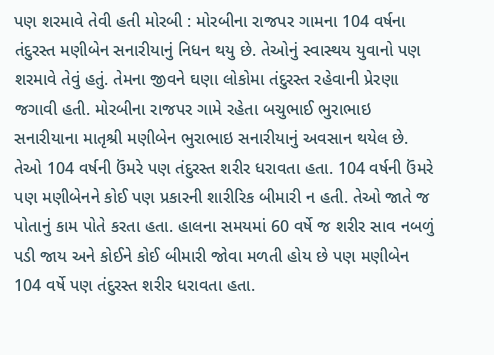પણ શરમાવે તેવી હતી મોરબી : મોરબીના રાજપર ગામના 104 વર્ષના તંદુરસ્ત મણીબેન સનારીયાનું નિધન થયુ છે. તેઓનું સ્વાસ્થય યુવાનો પણ શરમાવે તેવું હતું. તેમના જીવને ઘણા લોકોમા તંદુરસ્ત રહેવાની પ્રેરણા જગાવી હતી. મોરબીના રાજપર ગામે રહેતા બચુભાઈ ભુરાભાઇ સનારીયાના માતૃશ્રી મણીબેન ભુરાભાઇ સનારીયાનું અવસાન થયેલ છે. તેઓ 104 વર્ષની ઉંમરે પણ તંદુરસ્ત શરીર ધરાવતા હતા. 104 વર્ષની ઉંમરે પણ મણીબેનને કોઈ પણ પ્રકારની શારીરિક બીમારી ન હતી. તેઓ જાતે જ પોતાનું કામ પોતે કરતા હતા. હાલના સમયમાં 60 વર્ષે જ શરીર સાવ નબળું પડી જાય અને કોઈને કોઈ બીમારી જોવા મળતી હોય છે પણ મણીબેન 104 વર્ષે પણ તંદુરસ્ત શરીર ધરાવતા હતા.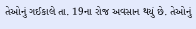તેઓનું ગઈકાલે તા. 19ના રોજ અવસાન થયું છે. તેઓનું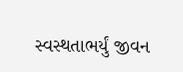સ્વસ્થતાભર્યું જીવન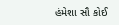હંમેશા સૌ કોઈ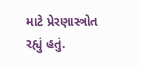માટે પ્રેરણાસ્ત્રોત રહ્યું હતું.